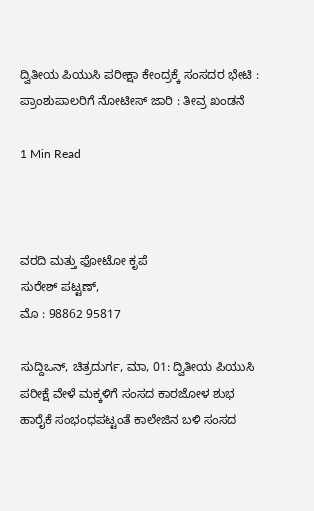ದ್ವಿತೀಯ ಪಿಯುಸಿ ಪರೀಕ್ಷಾ ಕೇಂದ್ರಕ್ಕೆ ಸಂಸದರ ಭೇಟಿ : ಪ್ರಾಂಶುಪಾಲರಿಗೆ ನೋಟೀಸ್ ಜಾರಿ : ತೀವ್ರ ಖಂಡನೆ

1 Min Read



ವರದಿ ಮತ್ತು ಫೋಟೋ ಕೃಪೆ
ಸುರೇಶ್ ಪಟ್ಟಣ್,
ಮೊ : 98862 95817

ಸುದ್ದಿಒನ್, ಚಿತ್ರದುರ್ಗ, ಮಾ, 01: ದ್ವಿತೀಯ ಪಿಯುಸಿ ಪರೀಕ್ಷೆ ವೇಳೆ ಮಕ್ಕಳಿಗೆ ಸಂಸದ ಕಾರಜೋಳ ಶುಭ ಹಾರೈಕೆ ಸಂಭಂಧಪಟ್ಟಂತೆ ಕಾಲೇಜಿನ ಬಳಿ ಸಂಸದ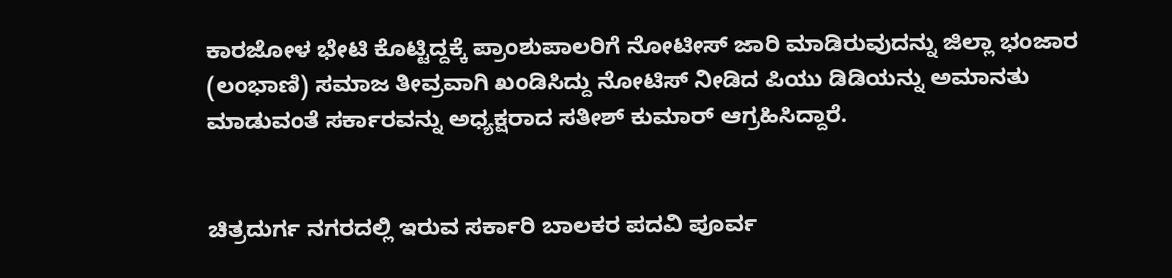ಕಾರಜೋಳ ಭೇಟಿ ಕೊಟ್ಟಿದ್ದಕ್ಕೆ ಪ್ರಾಂಶುಪಾಲರಿಗೆ ನೋಟೀಸ್ ಜಾರಿ ಮಾಡಿರುವುದನ್ನು ಜಿಲ್ಲಾ ಭಂಜಾರ
(ಲಂಭಾಣಿ) ಸಮಾಜ ತೀವ್ರವಾಗಿ ಖಂಡಿಸಿದ್ದು ನೋಟಿಸ್ ನೀಡಿದ ಪಿಯು ಡಿಡಿಯನ್ನು ಅಮಾನತು ಮಾಡುವಂತೆ ಸರ್ಕಾರವನ್ನು ಅಧ್ಯಕ್ಷರಾದ ಸತೀಶ್ ಕುಮಾರ್ ಆಗ್ರಹಿಸಿದ್ದಾರೆ.


ಚಿತ್ರದುರ್ಗ ನಗರದಲ್ಲಿ ಇರುವ ಸರ್ಕಾರಿ ಬಾಲಕರ ಪದವಿ ಪೂರ್ವ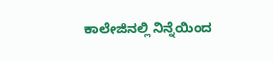ಕಾಲೇಜಿನಲ್ಲಿ ನಿನ್ನೆಯಿಂದ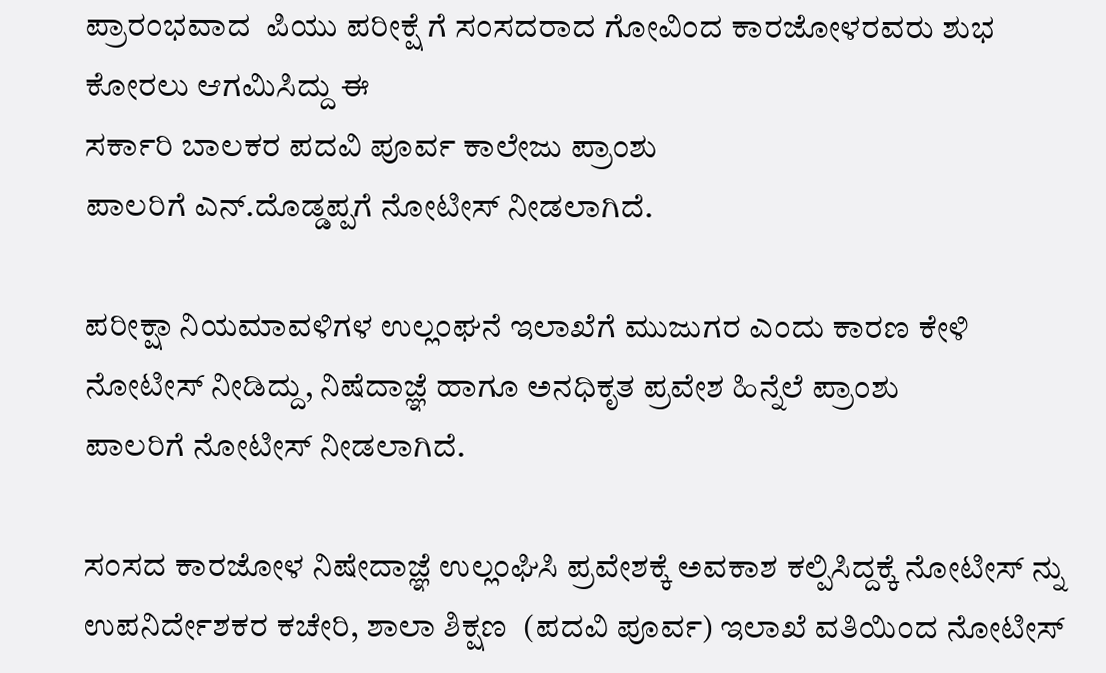ಪ್ರಾರಂಭವಾದ  ಪಿಯು ಪರೀಕ್ಷೆ ಗೆ ಸಂಸದರಾದ ಗೋವಿಂದ ಕಾರಜೋಳರವರು ಶುಭ ಕೋರಲು ಆಗಮಿಸಿದ್ದು ಈ
ಸರ್ಕಾರಿ ಬಾಲಕರ ಪದವಿ ಪೂರ್ವ ಕಾಲೇಜು ಪ್ರಾಂಶು
ಪಾಲರಿಗೆ ಎನ್.ದೊಡ್ಡಪ್ಪಗೆ ನೋಟೀಸ್ ನೀಡಲಾಗಿದೆ.

ಪರೀಕ್ಷಾ ನಿಯಮಾವಳಿಗಳ ಉಲ್ಲಂಘನೆ ಇಲಾಖೆಗೆ ಮುಜುಗರ ಎಂದು ಕಾರಣ ಕೇಳಿ ನೋಟೀಸ್ ನೀಡಿದ್ದು, ನಿಷೆದಾಜ್ಞೆ ಹಾಗೂ ಅನಧಿಕೃತ ಪ್ರವೇಶ ಹಿನ್ನೆಲೆ ಪ್ರಾಂಶು
ಪಾಲರಿಗೆ ನೋಟೀಸ್ ನೀಡಲಾಗಿದೆ.

ಸಂಸದ ಕಾರಜೋಳ ನಿಷೇದಾಜ್ಞೆ ಉಲ್ಲಂಘಿಸಿ ಪ್ರವೇಶಕ್ಕೆ ಅವಕಾಶ ಕಲ್ಪಿಸಿದ್ದಕ್ಕೆ ನೋಟೀಸ್ ನ್ನು ಉಪನಿರ್ದೇಶಕರ ಕಚೇರಿ, ಶಾಲಾ ಶಿಕ್ಷಣ  (ಪದವಿ ಪೂರ್ವ) ಇಲಾಖೆ ವತಿಯಿಂದ ನೋಟೀಸ್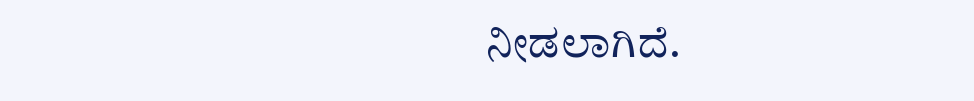ನೀಡಲಾಗಿದೆ.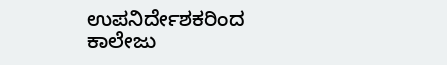ಉಪನಿರ್ದೇಶಕರಿಂದ ಕಾಲೇಜು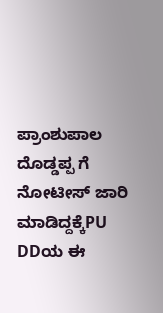ಪ್ರಾಂಶುಪಾಲ ದೊಡ್ಡಪ್ಪ ಗೆ ನೋಟೀಸ್ ಜಾರಿ ಮಾಡಿದ್ದಕ್ಕೆPU DDಯ ಈ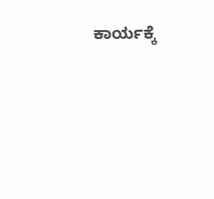ಕಾರ್ಯಕ್ಕೆ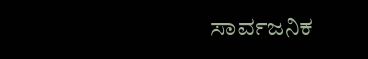ಸಾರ್ವಜನಿಕ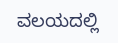ವಲಯದಲ್ಲಿ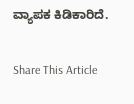ವ್ಯಾಪಕ ಕಿಡಿಕಾರಿದೆ.

Share This Article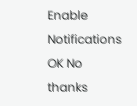Enable Notifications OK No thanks